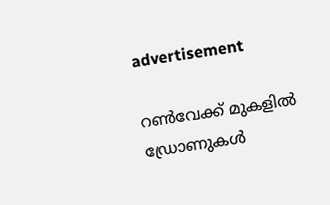advertisement

റൺവേക്ക് മുകളിൽ ഡ്രോണുകൾ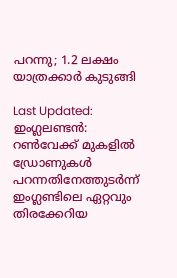പറന്നു; 1.2 ലക്ഷം യാത്രക്കാർ കുടുങ്ങി

Last Updated:
ഇംഗ്ലലണ്ടന്‍: റണ്‍വേക്ക് മുകളില്‍ ഡ്രോണുകള്‍ പറന്നതിനേത്തുടര്‍ന്ന് ഇംഗ്ലണ്ടിലെ ഏറ്റവും തിരക്കേറിയ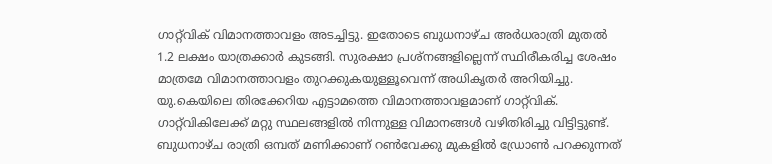ഗാറ്റ്‌വിക് വിമാനത്താവളം അടച്ചിട്ടു. ഇതോടെ ബുധനാഴ്ച അര്‍ധരാത്രി മുതല്‍ 1.2 ലക്ഷം യാത്രക്കാർ കുടങ്ങി. സുരക്ഷാ പ്രശ്‌നങ്ങളില്ലെന്ന് സ്ഥിരീകരിച്ച ശേഷം മാത്രമേ വിമാനത്താവളം തുറക്കുകയുള്ളൂവെന്ന് അധികൃതര്‍ അറിയിച്ചു. യു.കെയിലെ തിരക്കേറിയ എട്ടാമത്തെ വിമാനത്താവളമാണ് ഗാറ്റ്‌വിക്. ഗാറ്റ്‌വികിലേക്ക് മറ്റു സ്ഥലങ്ങളില്‍ നിന്നുള്ള വിമാനങ്ങള്‍ വഴിതിരിച്ചു വിട്ടിട്ടുണ്ട്.
ബുധനാഴ്ച രാത്രി ഒമ്പത് മണിക്കാണ് റണ്‍വേക്കു മുകളില്‍ ഡ്രോണ്‍ പറക്കുന്നത്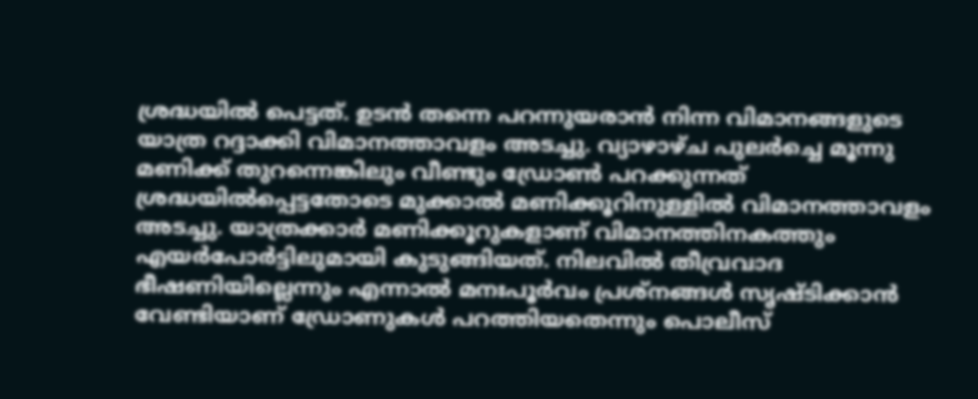ശ്രദ്ധയില്‍ പെട്ടത്. ഉടന്‍ തന്നെ പറന്നുയരാന്‍ നിന്ന വിമാനങ്ങളുടെ യാത്ര റദ്ദാക്കി വിമാനത്താവളം അടച്ചു. വ്യാഴാഴ്ച പുലര്‍ച്ചെ മൂന്നു മണിക്ക് തുറന്നെങ്കിലും വീണ്ടും ഡ്രോണ്‍ പറക്കുന്നത് ശ്രദ്ധയില്‍പ്പെട്ടതോടെ മുക്കാല്‍ മണിക്കൂറിനുള്ളില്‍ വിമാനത്താവളം അടച്ചു. യാത്രക്കാര്‍ മണിക്കൂറുകളാണ് വിമാനത്തിനകത്തും എയര്‍പോര്‍ട്ടിലുമായി കുടുങ്ങിയത്. നിലവില്‍ തീവ്രവാദ ഭീഷണിയില്ലെന്നും എന്നാല്‍ മനഃപൂർവം പ്രശ്‌നങ്ങള്‍ സൃഷ്ടിക്കാന്‍ വേണ്ടിയാണ് ഡ്രോണുകള്‍ പറത്തിയതെന്നും പൊലീസ്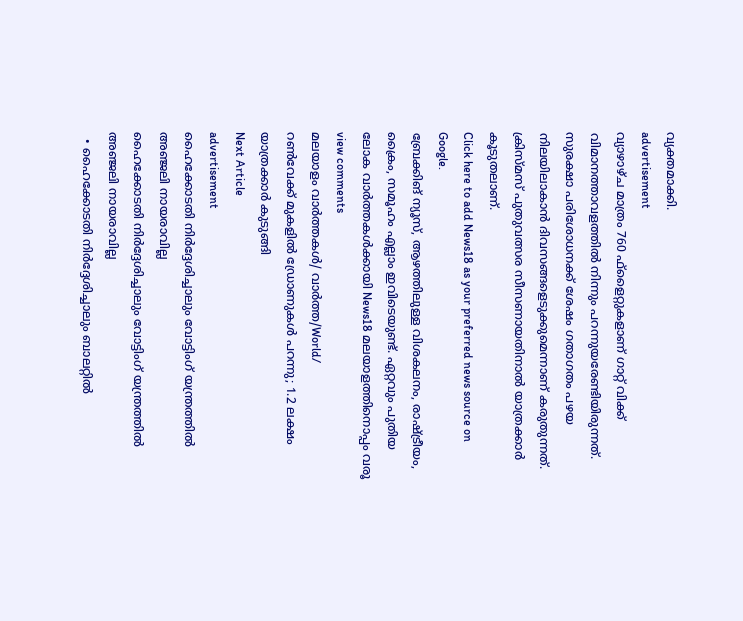വ്യക്തമാക്കി.
advertisement
വ്യാഴാഴ്ച മാത്രം 760 ഫ്‌ളൈറ്റുകളാണ് ഗാറ്റ് വിക്ക് വിമാനത്താവളത്തില്‍ നിന്നും പറന്നുയരേണ്ടിയിരുന്നത്. സുരക്ഷാ പരിശോധനക്ക് ശേഷം ഗതാഗതം പഴയ നിലയിലാകാന്‍ ദിവസങ്ങളെടുക്കുമെന്നാണ് കരുതുന്നത്. ക്രിസ്മസ് പുതുവത്സര സീസണായതിനാല്‍ യാത്രക്കാർ കൂടുതലാണ്.
Click here to add News18 as your preferred news source on Google.
ബ്രേക്കിങ് ന്യൂസ്, ആഴത്തിലുള്ള വിശകലനം, രാഷ്ട്രീയം, ക്രൈം, സമൂഹം എല്ലാം ഇവിടെയുണ്ട്. ഏറ്റവും പുതിയ ലോക വാർത്തകൾക്കായി News18 മലയാളത്തിനൊപ്പം വരൂ
view comments
മലയാളം വാർത്തകൾ/ വാർത്ത/World/
റൺവേക്ക് മുകളിൽ ഡ്രോണുകൾ പറന്നു; 1.2 ലക്ഷം യാത്രക്കാർ കുടുങ്ങി
Next Article
advertisement
ഹൈക്കോടതി നിർദ്ദേശിച്ചാലും വോട്ടിംഗ് യന്ത്രത്തിൽ അഞ്ജലി നായരാവില്ല
ഹൈക്കോടതി നിർദ്ദേശിച്ചാലും വോട്ടിംഗ് യന്ത്രത്തിൽ അഞ്ജലി നായരാവില്ല
  • ഹൈക്കോടതി നിർദ്ദേശിച്ചാലും ബാലറ്റിൽ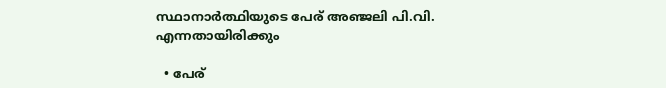സ്ഥാനാർത്ഥിയുടെ പേര് അഞ്ജലി പി.വി. എന്നതായിരിക്കും

  • പേര്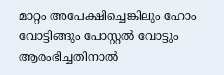മാറ്റം അപേക്ഷിച്ചെങ്കിലും ഹോം വോട്ടിങ്ങും പോസ്റ്റൽ വോട്ടും ആരംഭിച്ചതിനാൽ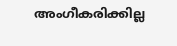അംഗീകരിക്കില്ല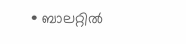• ബാലറ്റിൽ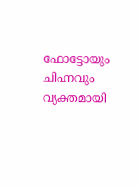ഫോട്ടോയും ചിഹ്നവും വ്യക്തമായി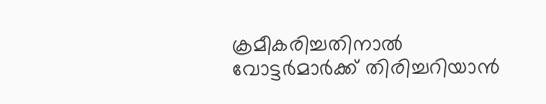ക്രമീകരിച്ചതിനാൽ വോട്ടർമാർക്ക് തിരിച്ചറിയാൻ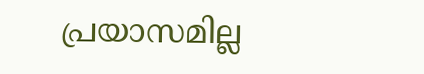പ്രയാസമില്ല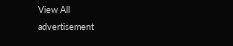View All
advertisement